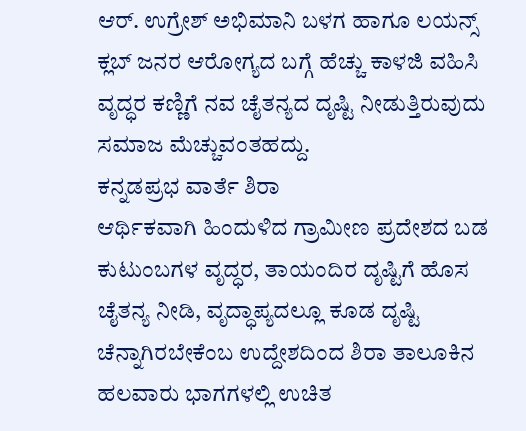ಆರ್. ಉಗ್ರೇಶ್ ಅಭಿಮಾನಿ ಬಳಗ ಹಾಗೂ ಲಯನ್ಸ್ ಕ್ಲಬ್ ಜನರ ಆರೋಗ್ಯದ ಬಗ್ಗೆ ಹೆಚ್ಚು ಕಾಳಜಿ ವಹಿಸಿ ವೃದ್ಧರ ಕಣ್ಣಿಗೆ ನವ ಚೈತನ್ಯದ ದೃಷ್ಟಿ ನೀಡುತ್ತಿರುವುದು ಸಮಾಜ ಮೆಚ್ಚುವಂತಹದ್ದು.
ಕನ್ನಡಪ್ರಭ ವಾರ್ತೆ ಶಿರಾ
ಆರ್ಥಿಕವಾಗಿ ಹಿಂದುಳಿದ ಗ್ರಾಮೀಣ ಪ್ರದೇಶದ ಬಡ ಕುಟುಂಬಗಳ ವೃದ್ಧರ, ತಾಯಂದಿರ ದೃಷ್ಟಿಗೆ ಹೊಸ ಚೈತನ್ಯ ನೀಡಿ, ವೃದ್ಧಾಪ್ಯದಲ್ಲೂ ಕೂಡ ದೃಷ್ಟಿ ಚೆನ್ನಾಗಿರಬೇಕೆಂಬ ಉದ್ದೇಶದಿಂದ ಶಿರಾ ತಾಲೂಕಿನ ಹಲವಾರು ಭಾಗಗಳಲ್ಲಿ ಉಚಿತ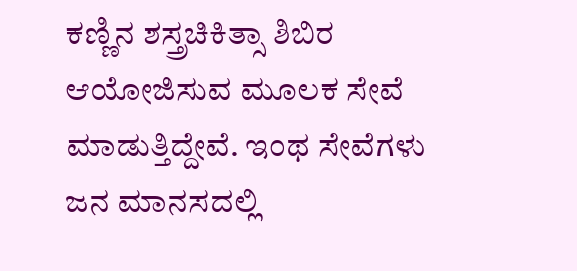ಕಣ್ಣಿನ ಶಸ್ತ್ರಚಿಕಿತ್ಸಾ ಶಿಬಿರ ಆಯೋಜಿಸುವ ಮೂಲಕ ಸೇವೆ ಮಾಡುತ್ತಿದ್ದೇವೆ. ಇಂಥ ಸೇವೆಗಳು ಜನ ಮಾನಸದಲ್ಲಿ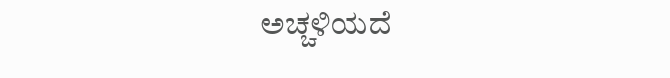ಅಚ್ಚಳಿಯದೆ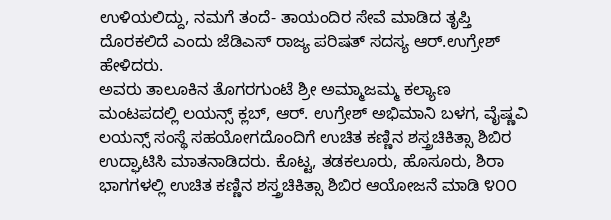ಉಳಿಯಲಿದ್ದು, ನಮಗೆ ತಂದೆ- ತಾಯಂದಿರ ಸೇವೆ ಮಾಡಿದ ತೃಪ್ತಿ ದೊರಕಲಿದೆ ಎಂದು ಜೆಡಿಎಸ್ ರಾಜ್ಯ ಪರಿಷತ್ ಸದಸ್ಯ ಆರ್.ಉಗ್ರೇಶ್ ಹೇಳಿದರು.
ಅವರು ತಾಲೂಕಿನ ತೊಗರಗುಂಟೆ ಶ್ರೀ ಅಮ್ಮಾಜಮ್ಮ ಕಲ್ಯಾಣ ಮಂಟಪದಲ್ಲಿ ಲಯನ್ಸ್ ಕ್ಲಬ್, ಆರ್. ಉಗ್ರೇಶ್ ಅಭಿಮಾನಿ ಬಳಗ, ವೈಷ್ಣವಿ ಲಯನ್ಸ್ ಸಂಸ್ಥೆ ಸಹಯೋಗದೊಂದಿಗೆ ಉಚಿತ ಕಣ್ಣಿನ ಶಸ್ತ್ರಚಿಕಿತ್ಸಾ ಶಿಬಿರ ಉದ್ಘಾಟಿಸಿ ಮಾತನಾಡಿದರು. ಕೊಟ್ಟ, ತಡಕಲೂರು, ಹೊಸೂರು, ಶಿರಾ ಭಾಗಗಳಲ್ಲಿ ಉಚಿತ ಕಣ್ಣಿನ ಶಸ್ತ್ರಚಿಕಿತ್ಸಾ ಶಿಬಿರ ಆಯೋಜನೆ ಮಾಡಿ ೪೦೦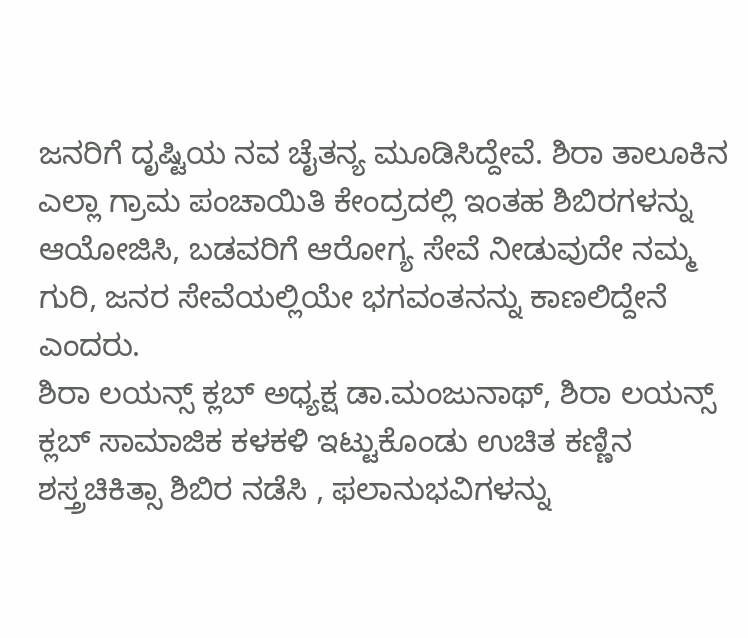ಜನರಿಗೆ ದೃಷ್ಟಿಯ ನವ ಚೈತನ್ಯ ಮೂಡಿಸಿದ್ದೇವೆ. ಶಿರಾ ತಾಲೂಕಿನ ಎಲ್ಲಾ ಗ್ರಾಮ ಪಂಚಾಯಿತಿ ಕೇಂದ್ರದಲ್ಲಿ ಇಂತಹ ಶಿಬಿರಗಳನ್ನು ಆಯೋಜಿಸಿ, ಬಡವರಿಗೆ ಆರೋಗ್ಯ ಸೇವೆ ನೀಡುವುದೇ ನಮ್ಮ ಗುರಿ, ಜನರ ಸೇವೆಯಲ್ಲಿಯೇ ಭಗವಂತನನ್ನು ಕಾಣಲಿದ್ದೇನೆ ಎಂದರು.
ಶಿರಾ ಲಯನ್ಸ್ ಕ್ಲಬ್ ಅಧ್ಯಕ್ಷ ಡಾ.ಮಂಜುನಾಥ್, ಶಿರಾ ಲಯನ್ಸ್ ಕ್ಲಬ್ ಸಾಮಾಜಿಕ ಕಳಕಳಿ ಇಟ್ಟುಕೊಂಡು ಉಚಿತ ಕಣ್ಣಿನ ಶಸ್ತ್ರಚಿಕಿತ್ಸಾ ಶಿಬಿರ ನಡೆಸಿ , ಫಲಾನುಭವಿಗಳನ್ನು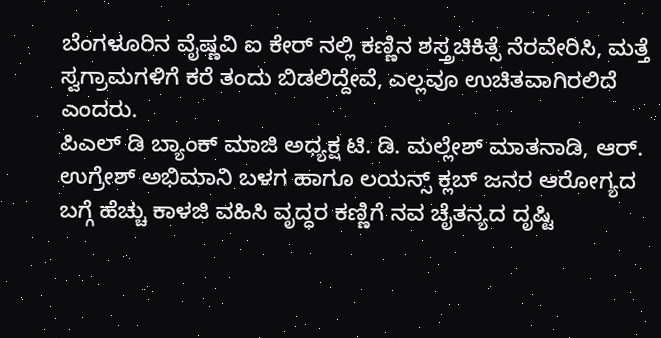ಬೆಂಗಳೂರಿನ ವೈಷ್ಣವಿ ಐ ಕೇರ್ ನಲ್ಲಿ ಕಣ್ಣಿನ ಶಸ್ತ್ರಚಿಕಿತ್ಸೆ ನೆರವೇರಿಸಿ, ಮತ್ತೆ ಸ್ವಗ್ರಾಮಗಳಿಗೆ ಕರೆ ತಂದು ಬಿಡಲಿದ್ದೇವೆ, ಎಲ್ಲವೂ ಉಚಿತವಾಗಿರಲಿದೆ ಎಂದರು.
ಪಿಎಲ್ ಡಿ ಬ್ಯಾಂಕ್ ಮಾಜಿ ಅಧ್ಯಕ್ಷ ಟಿ. ಡಿ. ಮಲ್ಲೇಶ್ ಮಾತನಾಡಿ, ಆರ್. ಉಗ್ರೇಶ್ ಅಭಿಮಾನಿ ಬಳಗ ಹಾಗೂ ಲಯನ್ಸ್ ಕ್ಲಬ್ ಜನರ ಆರೋಗ್ಯದ ಬಗ್ಗೆ ಹೆಚ್ಚು ಕಾಳಜಿ ವಹಿಸಿ ವೃದ್ಧರ ಕಣ್ಣಿಗೆ ನವ ಚೈತನ್ಯದ ದೃಷ್ಟಿ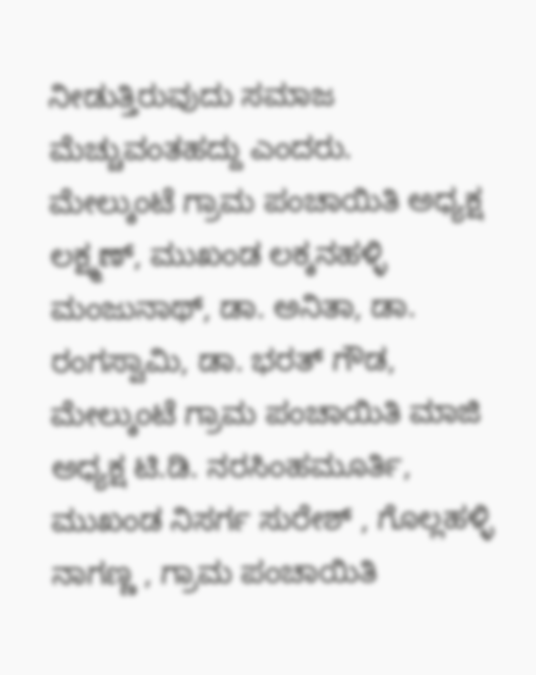ನೀಡುತ್ತಿರುವುದು ಸಮಾಜ ಮೆಚ್ಚುವಂತಹದ್ದು ಎಂದರು.
ಮೇಲ್ಕುಂಟೆ ಗ್ರಾಮ ಪಂಚಾಯಿತಿ ಅಧ್ಯಕ್ಷ ಲಕ್ಷ್ಮಣ್, ಮುಖಂಡ ಲಕ್ಕನಹಳ್ಳಿ ಮಂಜುನಾಥ್, ಡಾ. ಅನಿತಾ, ಡಾ. ರಂಗಸ್ವಾಮಿ, ಡಾ. ಭರತ್ ಗೌಡ, ಮೇಲ್ಕುಂಟೆ ಗ್ರಾಮ ಪಂಚಾಯಿತಿ ಮಾಜಿ ಅಧ್ಯಕ್ಷ ಟಿ.ಡಿ. ನರಸಿಂಹಮೂರ್ತಿ, ಮುಖಂಡ ನಿಸರ್ಗ ಸುರೇಶ್ , ಗೊಲ್ಲಹಳ್ಳಿ ನಾಗಣ್ಣ , ಗ್ರಾಮ ಪಂಚಾಯಿತಿ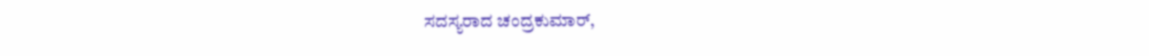ಸದಸ್ಯರಾದ ಚಂದ್ರಕುಮಾರ್,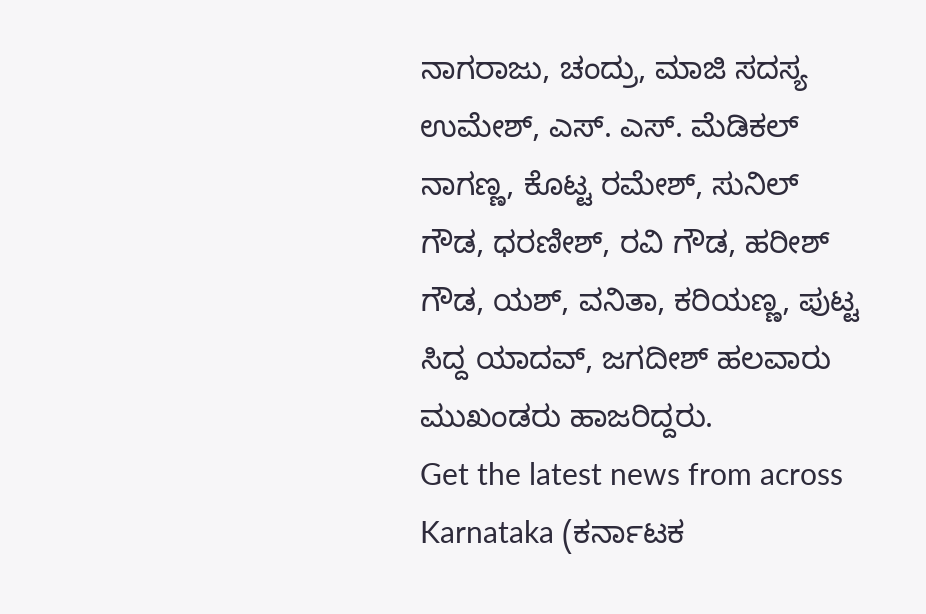ನಾಗರಾಜು, ಚಂದ್ರು, ಮಾಜಿ ಸದಸ್ಯ ಉಮೇಶ್, ಎಸ್. ಎಸ್. ಮೆಡಿಕಲ್ ನಾಗಣ್ಣ, ಕೊಟ್ಟ ರಮೇಶ್, ಸುನಿಲ್ ಗೌಡ, ಧರಣೀಶ್, ರವಿ ಗೌಡ, ಹರೀಶ್ ಗೌಡ, ಯಶ್, ವನಿತಾ, ಕರಿಯಣ್ಣ, ಪುಟ್ಟ ಸಿದ್ದ ಯಾದವ್, ಜಗದೀಶ್ ಹಲವಾರು ಮುಖಂಡರು ಹಾಜರಿದ್ದರು.
Get the latest news from across Karnataka (ಕರ್ನಾಟಕ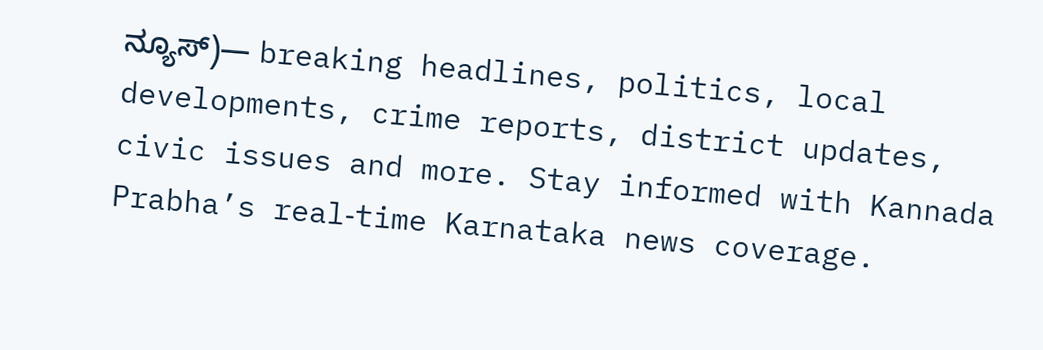ನ್ಯೂಸ್)— breaking headlines, politics, local developments, crime reports, district updates, civic issues and more. Stay informed with Kannada Prabha’s real‑time Karnataka news coverage.